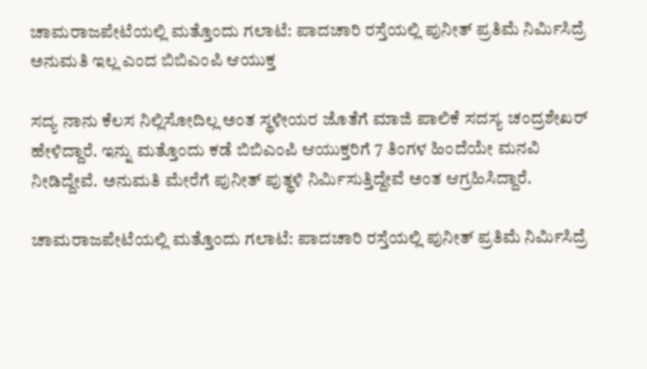ಚಾಮರಾಜಪೇಟೆಯಲ್ಲಿ ಮತ್ತೊಂದು ಗಲಾಟೆ: ಪಾದಚಾರಿ ರಸ್ತೆಯಲ್ಲಿ ಪುನೀತ್ ಪ್ರತಿಮೆ ನಿರ್ಮಿಸಿದ್ರೆ ಅನುಮತಿ ಇಲ್ಲ ಎಂದ ಬಿಬಿಎಂಪಿ ಆಯುಕ್ತ

ಸದ್ಯ ನಾನು ಕೆಲಸ ನಿಲ್ಲಿಸೋದಿಲ್ಲ ಅಂತ ಸ್ಥಳೀಯರ ಜೊತೆಗೆ ಮಾಜಿ ಪಾಲಿಕೆ ಸದಸ್ಯ ಚಂದ್ರಶೇಖರ್ ಹೇಳಿದ್ದಾರೆ. ಇನ್ನು ಮತ್ತೊಂದು ಕಡೆ ಬಿಬಿಎಂಪಿ ಆಯುಕ್ತರಿಗೆ 7 ತಿಂಗಳ ಹಿಂದೆಯೇ ಮನವಿ ನೀಡಿದ್ದೇವೆ. ಅನುಮತಿ ಮೇರೆಗೆ ಪುನೀತ್ ಪುತ್ಥಳಿ ನಿರ್ಮಿಸುತ್ತಿದ್ದೇವೆ ಅಂತ ಆಗ್ರಹಿಸಿದ್ದಾರೆ.

ಚಾಮರಾಜಪೇಟೆಯಲ್ಲಿ ಮತ್ತೊಂದು ಗಲಾಟೆ: ಪಾದಚಾರಿ ರಸ್ತೆಯಲ್ಲಿ ಪುನೀತ್ ಪ್ರತಿಮೆ ನಿರ್ಮಿಸಿದ್ರೆ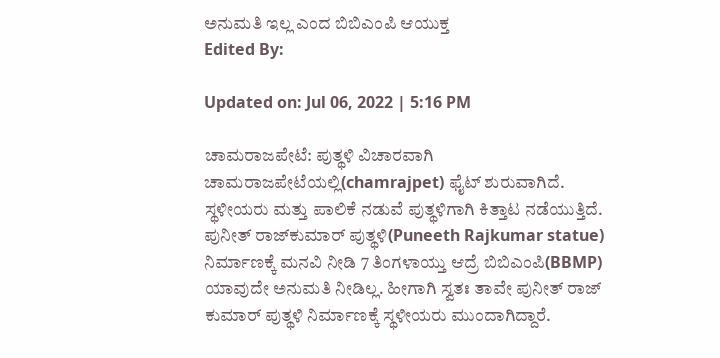ಅನುಮತಿ ಇಲ್ಲ ಎಂದ ಬಿಬಿಎಂಪಿ ಆಯುಕ್ತ
Edited By:

Updated on: Jul 06, 2022 | 5:16 PM

ಚಾಮರಾಜಪೇಟೆ: ಪುತ್ಥಳಿ ವಿಚಾರವಾಗಿ ಚಾಮರಾಜಪೇಟೆಯಲ್ಲಿ(chamrajpet) ಫೈಟ್ ಶುರುವಾಗಿದೆ. ಸ್ಥಳೀಯರು ಮತ್ತು ಪಾಲಿಕೆ ನಡುವೆ ಪುತ್ಥಳಿಗಾಗಿ ಕಿತ್ತಾಟ ನಡೆಯುತ್ತಿದೆ. ಪುನೀತ್ ರಾಜ್‍ಕುಮಾರ್ ಪುತ್ಥಳಿ(Puneeth Rajkumar statue) ನಿರ್ಮಾಣಕ್ಕೆ ಮನವಿ ನೀಡಿ 7 ತಿಂಗಳಾಯ್ತು ಆದ್ರೆ ಬಿಬಿಎಂಪಿ(BBMP) ಯಾವುದೇ ಅನುಮತಿ ನೀಡಿಲ್ಲ. ಹೀಗಾಗಿ ಸ್ವತಃ ತಾವೇ ಪುನೀತ್ ರಾಜ್‍ ಕುಮಾರ್ ಪುತ್ಥಳಿ ನಿರ್ಮಾಣಕ್ಕೆ ಸ್ಥಳೀಯರು ಮುಂದಾಗಿದ್ದಾರೆ.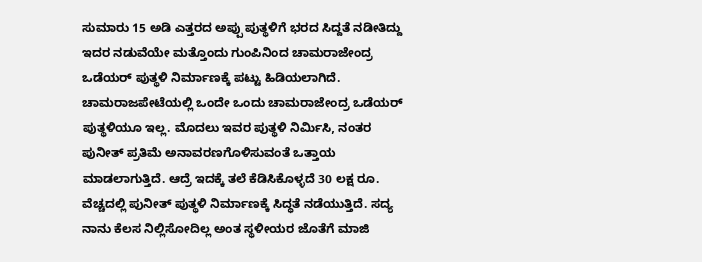ಸುಮಾರು 15 ಅಡಿ ಎತ್ತರದ ಅಪ್ಪು ಪುತ್ಥಳಿಗೆ ಭರದ ಸಿದ್ದತೆ ನಡೀತಿದ್ದು ಇದರ ನಡುವೆಯೇ ಮತ್ತೊಂದು ಗುಂಪಿನಿಂದ ಚಾಮರಾಜೇಂದ್ರ ಒಡೆಯರ್ ಪುತ್ಥಳಿ ನಿರ್ಮಾಣಕ್ಕೆ ಪಟ್ಟು ಹಿಡಿಯಲಾಗಿದೆ. ಚಾಮರಾಜಪೇಟೆಯಲ್ಲಿ ಒಂದೇ ಒಂದು ಚಾಮರಾಜೇಂದ್ರ ಒಡೆಯರ್ ಪುತ್ಥಳಿಯೂ ಇಲ್ಲ. ಮೊದಲು ಇವರ ಪುತ್ಥಳಿ ನಿರ್ಮಿಸಿ, ನಂತರ ಪುನೀತ್ ಪ್ರತಿಮೆ ಅನಾವರಣಗೊಳಿಸುವಂತೆ ಒತ್ತಾಯ ಮಾಡಲಾಗುತ್ತಿದೆ. ಆದ್ರೆ ಇದಕ್ಕೆ ತಲೆ ಕೆಡಿಸಿಕೊಳ್ಳದೆ 30 ಲಕ್ಷ ರೂ. ವೆಚ್ಚದಲ್ಲಿ ಪುನೀತ್ ಪುತ್ಥಳಿ ನಿರ್ಮಾಣಕ್ಕೆ ಸಿದ್ಧತೆ ನಡೆಯುತ್ತಿದೆ. ಸದ್ಯ ನಾನು ಕೆಲಸ ನಿಲ್ಲಿಸೋದಿಲ್ಲ ಅಂತ ಸ್ಥಳೀಯರ ಜೊತೆಗೆ ಮಾಜಿ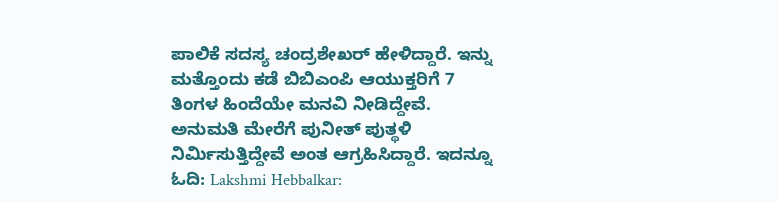ಪಾಲಿಕೆ ಸದಸ್ಯ ಚಂದ್ರಶೇಖರ್ ಹೇಳಿದ್ದಾರೆ. ಇನ್ನು ಮತ್ತೊಂದು ಕಡೆ ಬಿಬಿಎಂಪಿ ಆಯುಕ್ತರಿಗೆ 7 ತಿಂಗಳ ಹಿಂದೆಯೇ ಮನವಿ ನೀಡಿದ್ದೇವೆ. ಅನುಮತಿ ಮೇರೆಗೆ ಪುನೀತ್ ಪುತ್ಥಳಿ ನಿರ್ಮಿಸುತ್ತಿದ್ದೇವೆ ಅಂತ ಆಗ್ರಹಿಸಿದ್ದಾರೆ. ಇದನ್ನೂ ಓದಿ: Lakshmi Hebbalkar: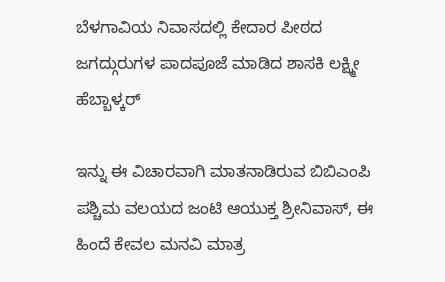ಬೆಳಗಾವಿಯ ನಿವಾಸದಲ್ಲಿ ಕೇದಾರ ಪೀಠದ ಜಗದ್ಗುರುಗಳ ಪಾದಪೂಜೆ ಮಾಡಿದ ಶಾಸಕಿ ಲಕ್ಷ್ಮೀ ಹೆಬ್ಬಾಳ್ಕರ್

ಇನ್ನು ಈ ವಿಚಾರವಾಗಿ ಮಾತನಾಡಿರುವ ಬಿಬಿಎಂಪಿ ಪಶ್ಚಿಮ ವಲಯದ ಜಂಟಿ ಆಯುಕ್ತ ಶ್ರೀನಿವಾಸ್, ಈ ಹಿಂದೆ ಕೇವಲ ಮನವಿ ಮಾತ್ರ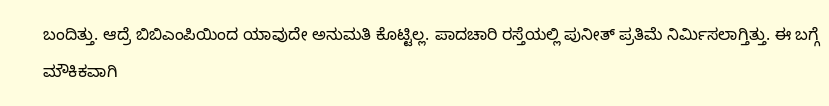ಬಂದಿತ್ತು. ಆದ್ರೆ ಬಿಬಿಎಂಪಿಯಿಂದ ಯಾವುದೇ ಅನುಮತಿ ಕೊಟ್ಟಿಲ್ಲ. ಪಾದಚಾರಿ ರಸ್ತೆಯಲ್ಲಿ ಪುನೀತ್ ಪ್ರತಿಮೆ ನಿರ್ಮಿಸಲಾಗ್ತಿತ್ತು. ಈ ಬಗ್ಗೆ ಮೌಕಿಕವಾಗಿ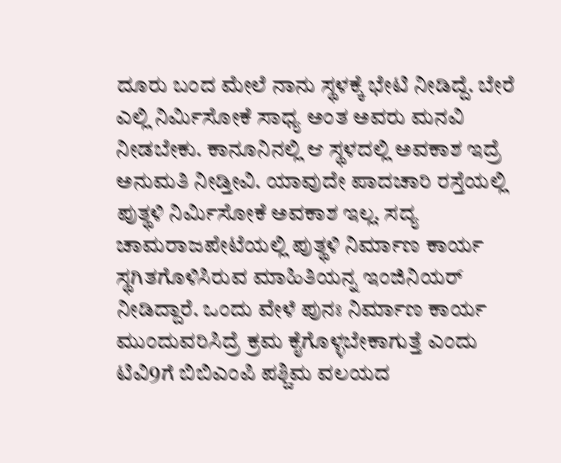ದೂರು ಬಂದ ಮೇಲೆ ನಾನು ಸ್ಥಳಕ್ಕೆ ಭೇಟಿ ನೀಡಿದ್ದೆ. ಬೇರೆ ಎಲ್ಲಿ ನಿರ್ಮಿಸೋಕೆ ಸಾಧ್ಯ ಅಂತ ಅವರು ಮನವಿ ನೀಡಬೇಕು. ಕಾನೂನಿನಲ್ಲಿ ಆ ಸ್ಥಳದಲ್ಲಿ ಅವಕಾಶ ಇದ್ರೆ ಅನುಮತಿ ನೀಡ್ತೀವಿ. ಯಾವುದೇ ಪಾದಚಾರಿ ರಸ್ತೆಯಲ್ಲಿ ಪುತ್ಥಳಿ ನಿರ್ಮಿಸೋಕೆ ಅವಕಾಶ ಇಲ್ಲ. ಸದ್ಯ ಚಾಮರಾಜಪೇಟೆಯಲ್ಲಿ ಪುತ್ಥಳಿ ನಿರ್ಮಾಣ ಕಾರ್ಯ ಸ್ಥಗಿತಗೊಳಿಸಿರುವ ಮಾಹಿತಿಯನ್ನ ಇಂಜಿನಿಯರ್ ನೀಡಿದ್ದಾರೆ. ಒಂದು ವೇಳೆ ಪುನಃ ನಿರ್ಮಾಣ ಕಾರ್ಯ ಮುಂದುವರಿಸಿದ್ರೆ ಕ್ರಮ ಕೈಗೊಳ್ಳಬೇಕಾಗುತ್ತೆ ಎಂದು ಟಿವಿ9ಗೆ ಬಿಬಿಎಂಪಿ ಪಶ್ಚಿಮ ವಲಯದ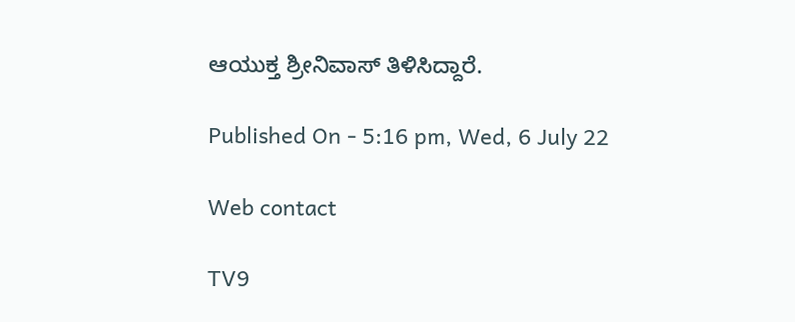ಆಯುಕ್ತ ಶ್ರೀನಿವಾಸ್ ತಿಳಿಸಿದ್ದಾರೆ.

Published On - 5:16 pm, Wed, 6 July 22

Web contact

TV9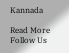Kannada

Read More
Follow Us